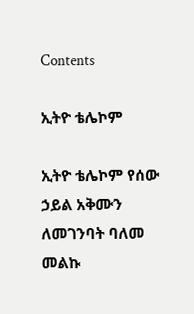Contents

ኢትዮ ቴሌኮም

ኢትዮ ቴሌኮም የሰው ኃይል አቅሙን ለመገንባት ባለመ መልኩ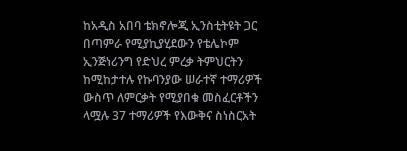ከአዲስ አበባ ቴክኖሎጂ ኢንስቲትዩት ጋር በጣምራ የሚያኪያሂደውን የቴሌኮም ኢንጅነሪንግ የድህረ ምረቃ ትምህርትን ከሚከታተሉ የኩባንያው ሠራተኛ ተማሪዎች ውስጥ ለምርቃት የሚያበቁ መስፈርቶችን ላሟሉ 37 ተማሪዎች የእውቅና ስነስርአት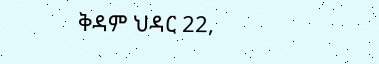ቅዳም ህዳር 22,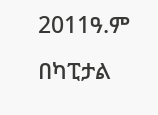2011ዓ.ም በካፒታል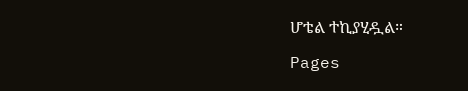ሆቴል ተኪያሂዷል።

Pages